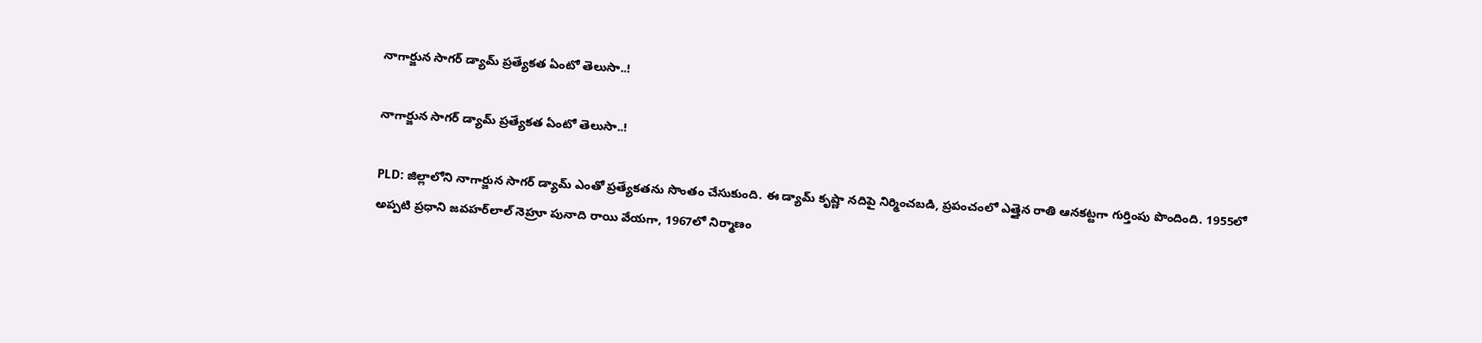నాగార్జున సాగర్ డ్యామ్ ప్రత్యేకత ఏంటో తెలుసా..!

నాగార్జున సాగర్ డ్యామ్ ప్రత్యేకత ఏంటో తెలుసా..!

PLD: జిల్లాలోని నాగార్జున సాగర్ డ్యామ్‌ ఎంతో ప్రత్యేకతను సొంతం చేసుకుంది. ఈ డ్యామ్ కృష్ణా నదిపై నిర్మించబడి, ప్రపంచంలో ఎత్తైన రాతి ఆనకట్టగా గుర్తింపు పొందింది. 1955లో అప్పటి ప్రధాని జవహర్‌లాల్ నెహ్రూ పునాది రాయి వేయగా, 1967లో నిర్మాణం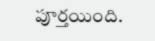పూర్తయింది.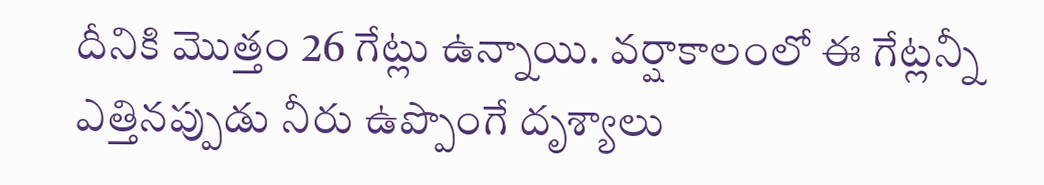దీనికి మొత్తం 26 గేట్లు ఉన్నాయి. వర్షాకాలంలో ఈ గేట్లన్నీ ఎత్తినప్పుడు నీరు ఉప్పొంగే దృశ్యాలు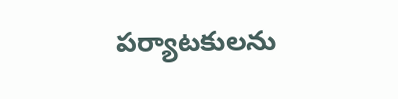పర్యాటకులను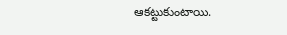ఆకట్టుకుంటాయి.